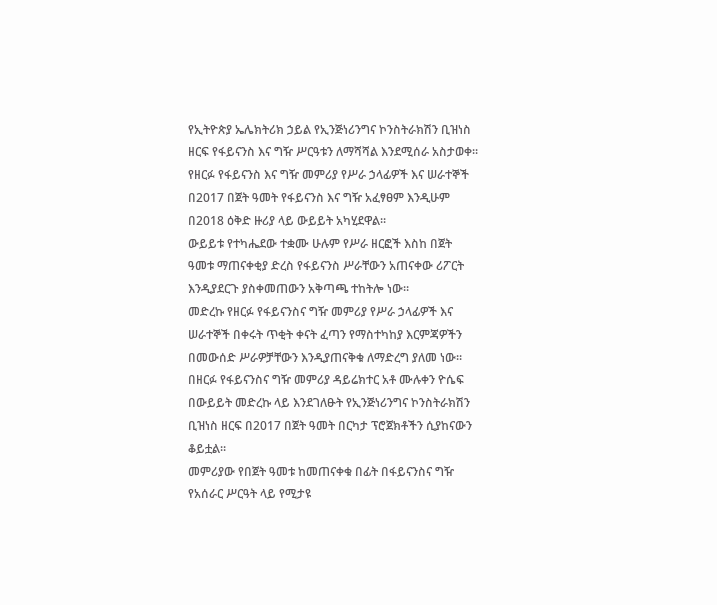የኢትዮጵያ ኤሌክትሪክ ኃይል የኢንጅነሪንግና ኮንስትራክሽን ቢዝነስ ዘርፍ የፋይናንስ እና ግዥ ሥርዓቱን ለማሻሻል እንደሚሰራ አስታወቀ፡፡
የዘርፉ የፋይናንስ እና ግዥ መምሪያ የሥራ ኃላፊዎች እና ሠራተኞች በ2017 በጀት ዓመት የፋይናንስ እና ግዥ አፈፃፀም እንዲሁም በ2018 ዕቅድ ዙሪያ ላይ ውይይት አካሂደዋል፡፡
ውይይቱ የተካሔደው ተቋሙ ሁሉም የሥራ ዘርፎች እስከ በጀት ዓመቱ ማጠናቀቂያ ድረስ የፋይናንስ ሥራቸውን አጠናቀው ሪፖርት እንዲያደርጉ ያስቀመጠውን አቅጣጫ ተከትሎ ነው።
መድረኩ የዘርፉ የፋይናንስና ግዥ መምሪያ የሥራ ኃላፊዎች እና ሠራተኞች በቀሩት ጥቂት ቀናት ፈጣን የማስተካከያ እርምጃዎችን በመውሰድ ሥራዎቻቸውን እንዲያጠናቅቁ ለማድረግ ያለመ ነው።
በዘርፉ የፋይናንስና ግዥ መምሪያ ዳይሬክተር አቶ ሙሉቀን ዮሴፍ በውይይት መድረኩ ላይ እንደገለፁት የኢንጅነሪንግና ኮንስትራክሽን ቢዝነስ ዘርፍ በ2017 በጀት ዓመት በርካታ ፕሮጀክቶችን ሲያከናውን ቆይቷል።
መምሪያው የበጀት ዓመቱ ከመጠናቀቁ በፊት በፋይናንስና ግዥ የአሰራር ሥርዓት ላይ የሚታዩ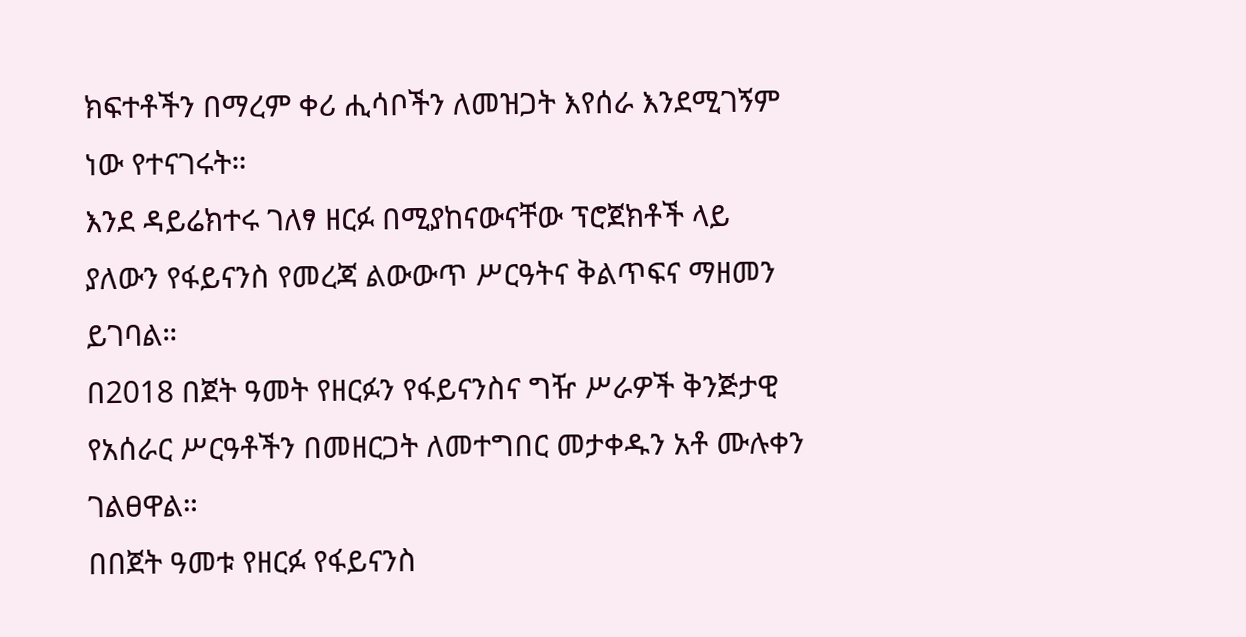ክፍተቶችን በማረም ቀሪ ሒሳቦችን ለመዝጋት እየሰራ እንደሚገኝም ነው የተናገሩት።
እንደ ዳይሬክተሩ ገለፃ ዘርፉ በሚያከናውናቸው ፕሮጀክቶች ላይ ያለውን የፋይናንስ የመረጃ ልውውጥ ሥርዓትና ቅልጥፍና ማዘመን ይገባል።
በ2018 በጀት ዓመት የዘርፉን የፋይናንስና ግዥ ሥራዎች ቅንጅታዊ የአሰራር ሥርዓቶችን በመዘርጋት ለመተግበር መታቀዱን አቶ ሙሉቀን ገልፀዋል።
በበጀት ዓመቱ የዘርፉ የፋይናንስ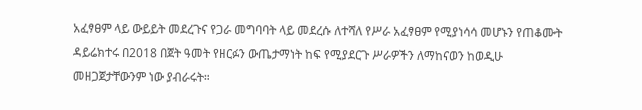አፈፃፀም ላይ ውይይት መደረጉና የጋራ መግባባት ላይ መደረሱ ለተሻለ የሥራ አፈፃፀም የሚያነሳሳ መሆኑን የጠቆሙት ዳይሬክተሩ በ2018 በጀት ዓመት የዘርፉን ውጤታማነት ከፍ የሚያደርጉ ሥራዎችን ለማከናወን ከወዲሁ መዘጋጀታቸውንም ነው ያብራሩት።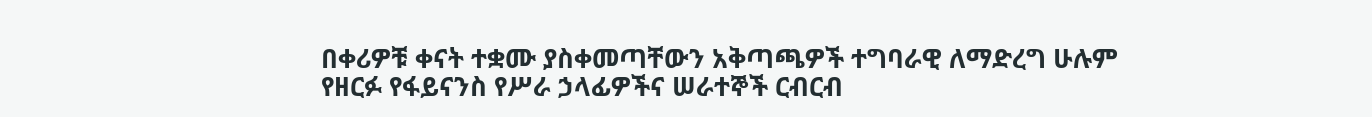በቀሪዎቹ ቀናት ተቋሙ ያስቀመጣቸውን አቅጣጫዎች ተግባራዊ ለማድረግ ሁሉም የዘርፉ የፋይናንስ የሥራ ኃላፊዎችና ሠራተኞች ርብርብ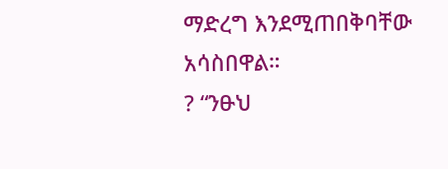ማድረግ እንደሚጠበቅባቸው አሳስበዋል።
? “ንፁህ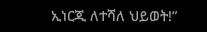ኢነርጂ ለተሻለ ህይወት!”